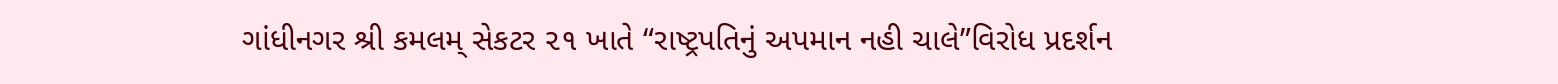ગાંધીનગર શ્રી કમલમ્ સેકટર ૨૧ ખાતે “રાષ્ટ્રપતિનું અપમાન નહી ચાલે”વિરોધ પ્રદર્શન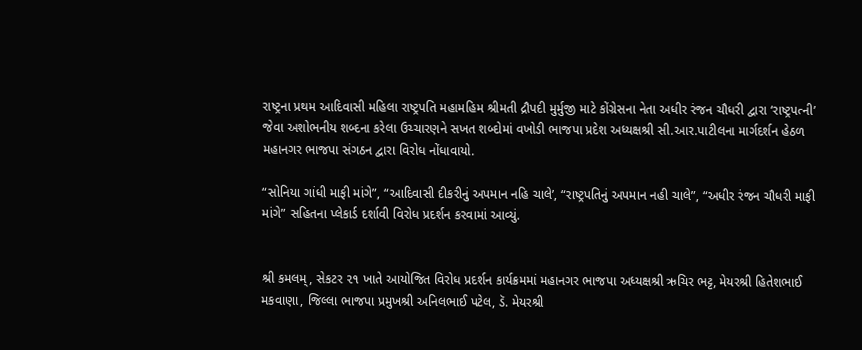રાષ્ટ્રના પ્રથમ આદિવાસી મહિલા રાષ્ટ્રપતિ મહામહિમ શ્રીમતી દ્રૌપદી મુર્મુજી માટે કોંગ્રેસના નેતા અધીર રંજન ચૌધરી દ્વારા ‘રાષ્ટ્રપત્ની’ જેવા અશોભનીય શબ્દના કરેલા ઉચ્ચારણને સખત શબ્દોમાં વખોડી ભાજપા પ્રદેશ અધ્યક્ષશ્રી સી.આર.પાટીલના માર્ગદર્શન હેઠળ મહાનગર ભાજપા સંગઠન દ્વારા વિરોધ નોંધાવાયો.

“સોનિયા ગાંધી માફી માંગે”, “આદિવાસી દીકરીનું અપમાન નહિ ચાલે’, “રાષ્ટ્રપતિનું અપમાન નહી ચાલે”, “અધીર રંજન ચૌધરી માફી માંગે” સહિતના પ્લેકાર્ડ દર્શાવી વિરોધ પ્રદર્શન કરવામાં આવ્યું.


શ્રી કમલમ્, સેકટર ૨૧ ખાતે આયોજિત વિરોધ પ્રદર્શન કાર્યક્રમમાં મહાનગર ભાજપા અધ્યક્ષશ્રી ઋચિર ભટ્ટ, મેયરશ્રી હિતેશભાઈ મકવાણા, જિલ્લા ભાજપા પ્રમુખશ્રી અનિલભાઈ પટેલ, ડૅ. મેયરશ્રી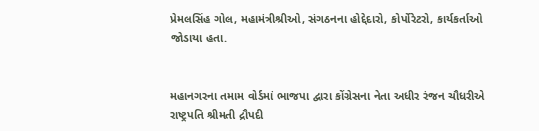પ્રેમલસિંહ ગોલ, મહામંત્રીશ્રીઓ, સંગઠનના હોદ્દેદારો, કોર્પોરેટરો, કાર્યકર્તાઓ જોડાયા હતા.


મહાનગરના તમામ વોર્ડમાં ભાજપા દ્વારા કોંગ્રેસના નેતા અધીર રંજન ચૌધરીએ રાષ્ટ્રપતિ શ્રીમતી દ્રૌપદી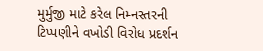મુર્મુજી માટે કરેલ નિમ્નસ્તરની ટિપ્પણીને વખોડી વિરોધ પ્રદર્શન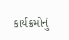કાર્યક્રમોનું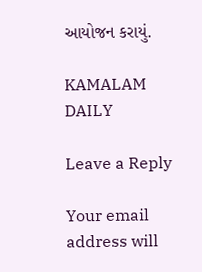આયોજન કરાયું.

KAMALAM DAILY

Leave a Reply

Your email address will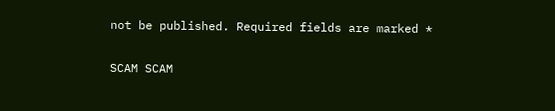not be published. Required fields are marked *

SCAM SCAM